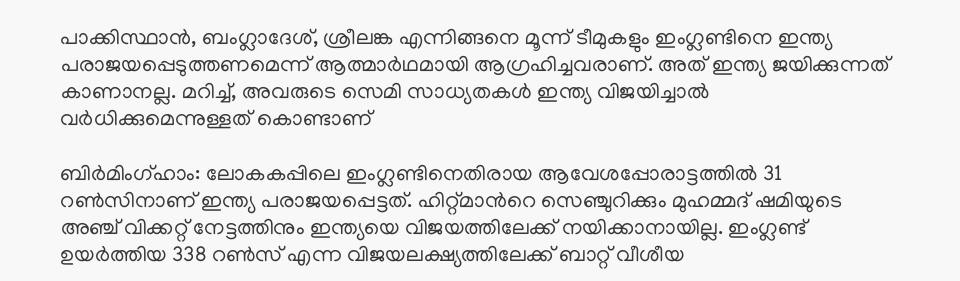പാക്കിസ്ഥാന്‍, ബംഗ്ലാദേശ്, ശ്രീലങ്ക എന്നിങ്ങനെ മൂന്ന് ടീമുകളും ഇംഗ്ലണ്ടിനെ ഇന്ത്യ പരാജയപ്പെടുത്തണമെന്ന് ആത്മാര്‍ഥമായി ആഗ്രഹിച്ചവരാണ്. അത് ഇന്ത്യ ജയിക്കുന്നത് കാണാനല്ല. മറിച്ച്, അവരുടെ സെമി സാധ്യതകള്‍ ഇന്ത്യ വിജയിച്ചാല്‍ വര്‍ധിക്കുമെന്നുള്ളത് കൊണ്ടാണ്

ബിര്‍മിംഗ്ഹാം: ലോകകപ്പിലെ ഇംഗ്ലണ്ടിനെതിരായ ആവേശപ്പോരാട്ടത്തില്‍ 31 റണ്‍സിനാണ് ഇന്ത്യ പരാജയപ്പെട്ടത്. ഹിറ്റ്മാന്‍റെ സെഞ്ചുറിക്കും മുഹമ്മദ് ഷമിയുടെ അഞ്ച് വിക്കറ്റ് നേട്ടത്തിനും ഇന്ത്യയെ വിജയത്തിലേക്ക് നയിക്കാനായില്ല. ഇംഗ്ലണ്ട് ഉയര്‍ത്തിയ 338 റണ്‍സ് എന്ന വിജയലക്ഷ്യത്തിലേക്ക് ബാറ്റ് വീശീയ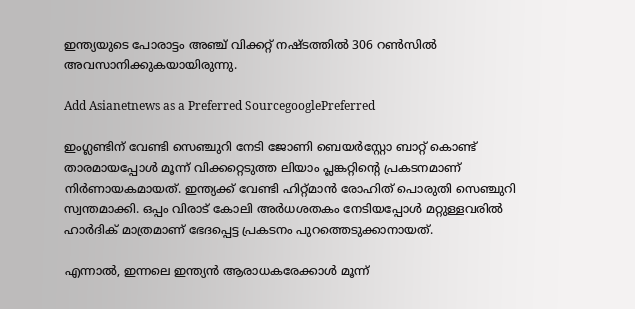ഇന്ത്യയുടെ പോരാട്ടം അഞ്ച് വിക്കറ്റ് നഷ്ടത്തില്‍ 306 റണ്‍സില്‍ അവസാനിക്കുകയായിരുന്നു.

Add Asianetnews as a Preferred SourcegooglePreferred

ഇംഗ്ലണ്ടിന് വേണ്ടി സെഞ്ചുറി നേടി ജോണി ബെയര്‍സ്റ്റോ ബാറ്റ് കൊണ്ട് താരമായപ്പോള്‍ മൂന്ന് വിക്കറ്റെടുത്ത ലിയാം പ്ലങ്കറ്റിന്‍റെ പ്രകടനമാണ് നിര്‍ണായകമായത്. ഇന്ത്യക്ക് വേണ്ടി ഹിറ്റ്മാന്‍ രോഹിത് പൊരുതി സെഞ്ചുറി സ്വന്തമാക്കി. ഒപ്പം വിരാട് കോലി അര്‍ധശതകം നേടിയപ്പോള്‍ മറ്റുള്ളവരില്‍ ഹാര്‍ദിക് മാത്രമാണ് ഭേദപ്പെട്ട പ്രകടനം പുറത്തെടുക്കാനായത്.

എന്നാല്‍, ഇന്നലെ ഇന്ത്യന്‍ ആരാധകരേക്കാള്‍ മൂന്ന്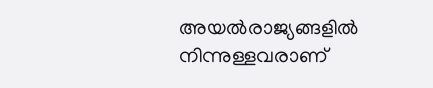അയല്‍രാജ്യങ്ങളില്‍ നിന്നുള്ളവരാണ്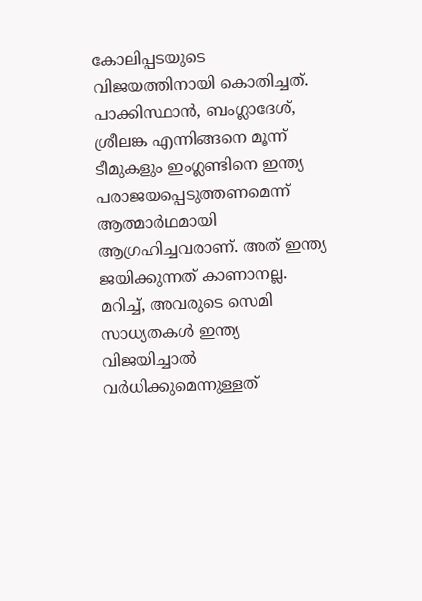കോലിപ്പടയുടെ വിജയത്തിനായി കൊതിച്ചത്. പാക്കിസ്ഥാന്‍, ബംഗ്ലാദേശ്, ശ്രീലങ്ക എന്നിങ്ങനെ മൂന്ന് ടീമുകളും ഇംഗ്ലണ്ടിനെ ഇന്ത്യ പരാജയപ്പെടുത്തണമെന്ന് ആത്മാര്‍ഥമായി ആഗ്രഹിച്ചവരാണ്. അത് ഇന്ത്യ ജയിക്കുന്നത് കാണാനല്ല. മറിച്ച്, അവരുടെ സെമി സാധ്യതകള്‍ ഇന്ത്യ വിജയിച്ചാല്‍ വര്‍ധിക്കുമെന്നുള്ളത്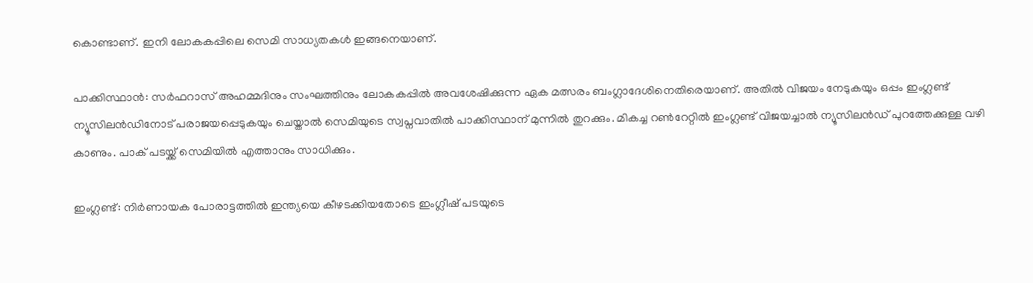കൊണ്ടാണ്. ഇനി ലോകകപ്പിലെ സെമി സാധ്യതകള്‍ ഇങ്ങനെയാണ്.

പാക്കിസ്ഥാന്‍: സര്‍ഫറാസ് അഹമ്മദിനും സംഘത്തിനും ലോകകപ്പില്‍ അവശേഷിക്കുന്ന ഏക മത്സരം ബംഗ്ലാദേശിനെതിരെയാണ്. അതില്‍ വിജയം നേടുകയും ഒപ്പം ഇംഗ്ലണ്ട് ന്യൂസിലന്‍ഡിനോട് പരാജയപ്പെടുകയും ചെയ്താല്‍ സെമിയുടെ സ്വപ്നവാതില്‍ പാക്കിസ്ഥാന് മുന്നില്‍ തുറക്കും. മികച്ച റണ്‍റേറ്റില്‍ ഇംഗ്ലണ്ട് വിജയച്ചാല്‍ ന്യൂസിലന്‍ഡ് പുറത്തേക്കുള്ള വഴി കാണും. പാക് പടയ്ക്ക് സെമിയില്‍ എത്താനും സാധിക്കും.

ഇംഗ്ലണ്ട്: നിര്‍ണായക പോരാട്ടത്തില്‍ ഇന്ത്യയെ കീഴടക്കിയതോടെ ഇംഗ്ലീഷ് പടയുടെ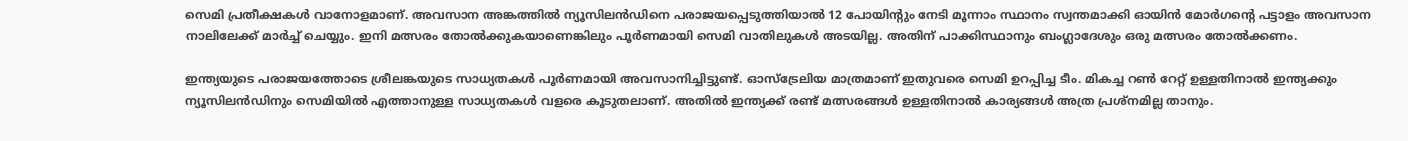സെമി പ്രതീക്ഷകള്‍ വാനോളമാണ്. അവസാന അങ്കത്തില്‍ ന്യൂസിലന്‍ഡിനെ പരാജയപ്പെടുത്തിയാല്‍ 12 പോയിന്‍റും നേടി മൂന്നാം സ്ഥാനം സ്വന്തമാക്കി ഓയിന്‍ മോര്‍ഗന്‍റെ പട്ടാളം അവസാന നാലിലേക്ക് മാര്‍ച്ച് ചെയ്യും. ഇനി മത്സരം തോല്‍ക്കുകയാണെങ്കിലും പൂര്‍ണമായി സെമി വാതിലുകള്‍ അടയില്ല. അതിന് പാക്കിസ്ഥാനും ബംഗ്ലാദേശും ഒരു മത്സരം തോല്‍ക്കണം.

ഇന്ത്യയുടെ പരാജയത്തോടെ ശ്രീലങ്കയുടെ സാധ്യതകള്‍ പൂര്‍ണമായി അവസാനിച്ചിട്ടുണ്ട്. ഓസ്ട്രേലിയ മാത്രമാണ് ഇതുവരെ സെമി ഉറപ്പിച്ച ടീം. മികച്ച റണ്‍ റേറ്റ് ഉള്ളതിനാല്‍ ഇന്ത്യക്കും ന്യൂസിലന്‍ഡിനും സെമിയില്‍ എത്താനുള്ള സാധ്യതകള്‍ വളരെ കൂടുതലാണ്. അതില്‍ ഇന്ത്യക്ക് രണ്ട് മത്സരങ്ങള്‍ ഉള്ളതിനാല്‍ കാര്യങ്ങള്‍ അത്ര പ്രശ്നമില്ല താനും.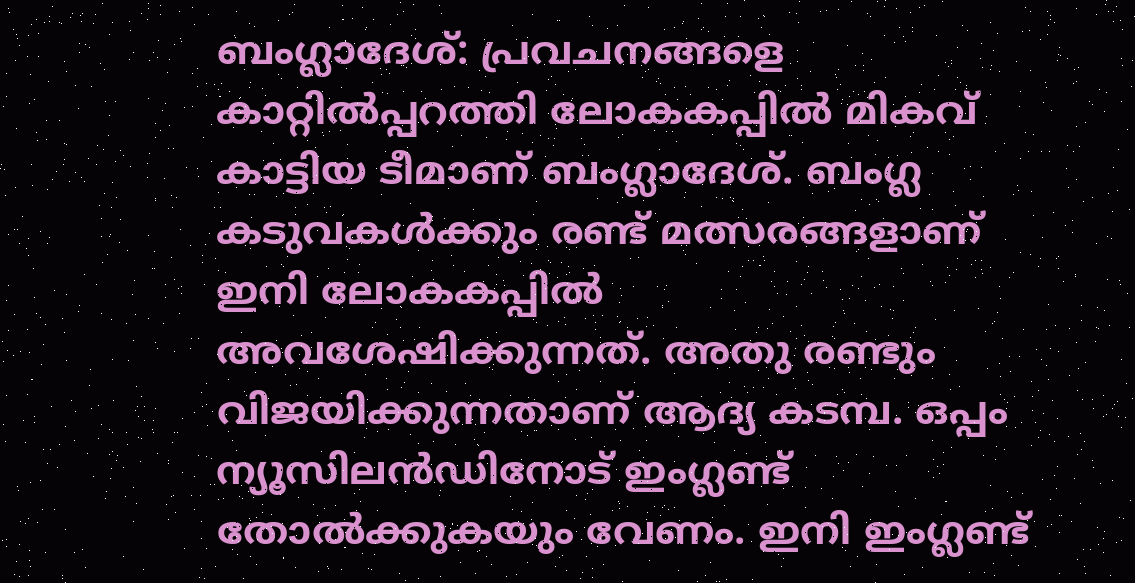ബംഗ്ലാദേശ്: പ്രവചനങ്ങളെ കാറ്റില്‍പ്പറത്തി ലോകകപ്പില്‍ മികവ് കാട്ടിയ ടീമാണ് ബംഗ്ലാദേശ്. ബംഗ്ല കടുവകള്‍ക്കും രണ്ട് മത്സരങ്ങളാണ് ഇനി ലോകകപ്പില്‍ അവശേഷിക്കുന്നത്. അതു രണ്ടും വിജയിക്കുന്നതാണ് ആദ്യ കടമ്പ. ഒപ്പം ന്യൂസിലന്‍ഡിനോട് ഇംഗ്ലണ്ട് തോല്‍ക്കുകയും വേണം. ഇനി ഇംഗ്ലണ്ട്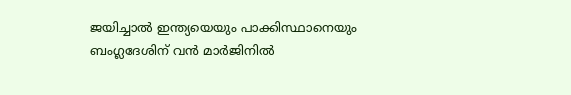ജയിച്ചാല്‍ ഇന്ത്യയെയും പാക്കിസ്ഥാനെയും ബംഗ്ലദേശിന് വന്‍ മാര്‍ജിനില്‍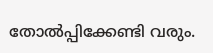തോല്‍പ്പിക്കേണ്ടി വരും.